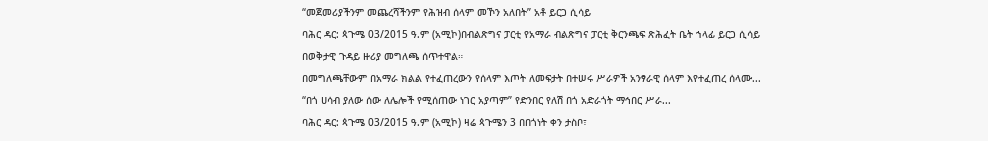“መጀመሪያችንም መጨረሻችንም የሕዝብ ሰላም መኾን አለበት” አቶ ይርጋ ሲሳይ
ባሕር ዳር: ጳጉሜ 03/2015 ዓ.ም (አሚኮ)በብልጽግና ፓርቲ የአማራ ብልጽግና ፓርቲ ቅርንጫፍ ጽሕፈት ቤት ኀላፊ ይርጋ ሲሳይ በወቅታዊ ጉዳይ ዙሪያ መግለጫ ሰጥተዋል።
በመግለጫቸውም በአማራ ክልል የተፈጠረውን የሰላም እጦት ለመፍታት በተሠሩ ሥራዎች አንፃራዊ ሰላም እየተፈጠረ ሰላሙ...
“በጎ ሀሳብ ያለው ሰው ለሌሎች የሚሰጠው ነገር አያጣም” የድንበር የለሽ በጎ አድራጎት ማኅበር ሥራ...
ባሕር ዳር: ጳጉሜ 03/2015 ዓ.ም (አሚኮ) ዛሬ ጳጉሜን 3 በበጎነት ቀን ታስቦ፣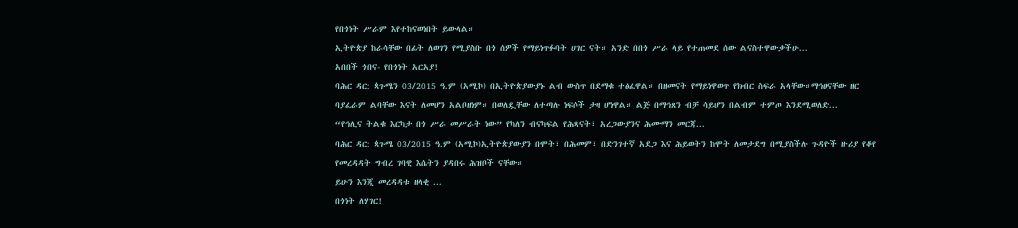የበጎነት ሥራም እየተከናወነበት ይውላል።
ኢትዮጵያ ከራሳቸው በፊት ለወገን የሚያስቡ በጎ ሰዎች የማይነጥፉባት ሀገር ናት። አንድ በበጎ ሥራ ላይ የተጠመደ ሰው ልናስተዋውቃችሁ...
አበበች ጎበና- የበጎነት አርአያ!
ባሕር ዳር: ጳጉሜን 03/2015 ዓ.ም (አሚኮ) በኢትዮጵያውያኑ ልብ ውስጥ በደማቁ ተፅፈዋል። በዘመናት የማይነዋወጥ የክብር ስፍራ አላቸው።ማኅፀናቸው ዘር ባያፈራም ልባቸው እናት ለመሆን አልቦዘነም። በወለዷቸው ለተጣሉ ነፍሶች ታዛ ሆነዋል። ልጅ በማኅጸን ብቻ ሳይሆን በልብም ተምጦ እንደሚወለድ...
“የኅሊና ትልቁ እርካታ በጎ ሥራ መሥራት ነው” የካለን ብናካፍል የሕጻናት፣ አረጋውያንና ሕሙማን መርጃ...
ባሕር ዳር: ጳጉሜ 03/2015 ዓ.ም (አሚኮ)ኢትዮጵያውያን በሞት፣ በሕመም፣ በድንገተኛ አደጋ እና ሕይወትን ከሞት ለመታደግ በሚያስችሉ ጉዳዮች ዙሪያ የቆየ የመረዳዳት ግብረ ገባዊ እሴትን ያዳበሩ ሕዝቦች ናቸው።
ይሁን እንጂ መረዳዳቱ ዘላቂ ...
በጎነት ለሃገር!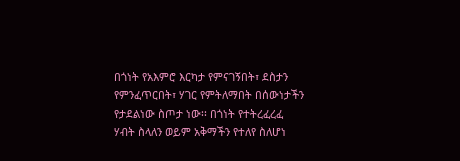በጎነት የአእምሮ እርካታ የምናገኝበት፣ ደስታን የምንፈጥርበት፣ ሃገር የምትለማበት በሰውነታችን የታደልነው ስጦታ ነው፡፡ በጎነት የተትረፈረፈ ሃብት ስላለን ወይም አቅማችን የተለየ ስለሆነ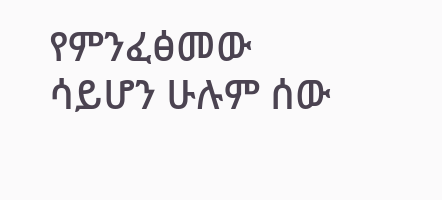የምንፈፅመው ሳይሆን ሁሉም ሰው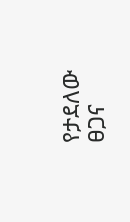የታደለው ፀጋና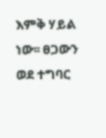እምቅ ሃይል ነው፡፡ ፀጋውን ወደ ተግባር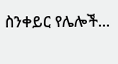ስንቀይር የሌሎች...